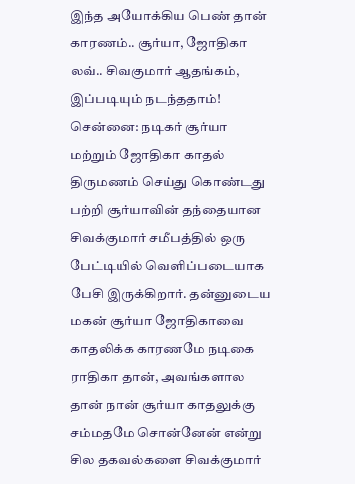இந்த அயோக்கிய பெண் தான் காரணம்.. சூர்யா, ஜோதிகா லவ்.. சிவகுமார் ஆதங்கம், இப்படியும் நடந்ததாம்!
சென்னை: நடிகர் சூர்யா மற்றும் ஜோதிகா காதல் திருமணம் செய்து கொண்டது பற்றி சூர்யாவின் தந்தையான சிவக்குமார் சமீபத்தில் ஒரு பேட்டியில் வெளிப்படையாக பேசி இருக்கிறார். தன்னுடைய மகன் சூர்யா ஜோதிகாவை காதலிக்க காரணமே நடிகை ராதிகா தான், அவங்களால தான் நான் சூர்யா காதலுக்கு சம்மதமே சொன்னேன் என்று சில தகவல்களை சிவக்குமார்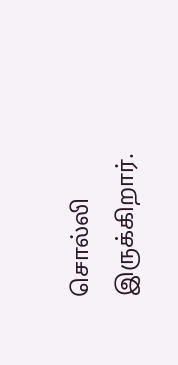சொல்லி இருக்கிறார்.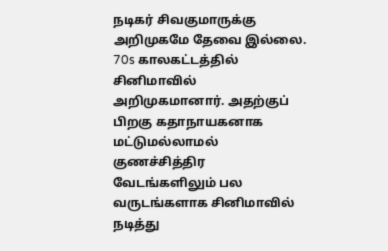நடிகர் சிவகுமாருக்கு அறிமுகமே தேவை இல்லை. 70s காலகட்டத்தில் சினிமாவில் அறிமுகமானார். அதற்குப் பிறகு கதாநாயகனாக மட்டுமல்லாமல் குணச்சித்திர வேடங்களிலும் பல வருடங்களாக சினிமாவில் நடித்து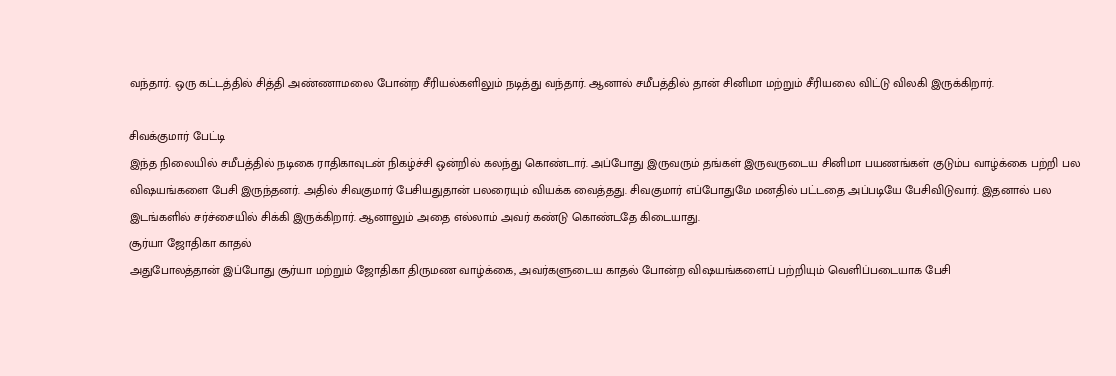வந்தார். ஒரு கட்டத்தில் சித்தி அண்ணாமலை போன்ற சீரியல்களிலும் நடித்து வந்தார். ஆனால் சமீபத்தில் தான் சினிமா மற்றும் சீரியலை விட்டு விலகி இருக்கிறார்.

சிவக்குமார் பேட்டி
இந்த நிலையில் சமீபத்தில் நடிகை ராதிகாவுடன் நிகழ்ச்சி ஒன்றில் கலந்து கொண்டார். அப்போது இருவரும் தங்கள் இருவருடைய சினிமா பயணங்கள் குடும்ப வாழ்க்கை பற்றி பல விஷயங்களை பேசி இருந்தனர். அதில் சிவகுமார் பேசியதுதான் பலரையும் வியக்க வைத்தது. சிவகுமார் எப்போதுமே மனதில் பட்டதை அப்படியே பேசிவிடுவார். இதனால் பல இடங்களில் சர்ச்சையில் சிக்கி இருக்கிறார். ஆனாலும் அதை எல்லாம் அவர் கண்டு கொண்டதே கிடையாது.
சூர்யா ஜோதிகா காதல்
அதுபோலத்தான் இப்போது சூர்யா மற்றும் ஜோதிகா திருமண வாழ்க்கை, அவர்களுடைய காதல் போன்ற விஷயங்களைப் பற்றியும் வெளிப்படையாக பேசி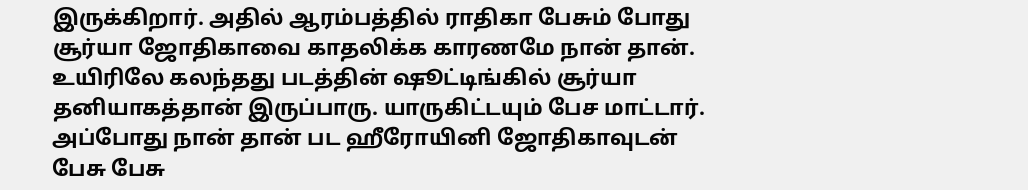இருக்கிறார். அதில் ஆரம்பத்தில் ராதிகா பேசும் போது சூர்யா ஜோதிகாவை காதலிக்க காரணமே நான் தான். உயிரிலே கலந்தது படத்தின் ஷூட்டிங்கில் சூர்யா தனியாகத்தான் இருப்பாரு. யாருகிட்டயும் பேச மாட்டார். அப்போது நான் தான் பட ஹீரோயினி ஜோதிகாவுடன் பேசு பேசு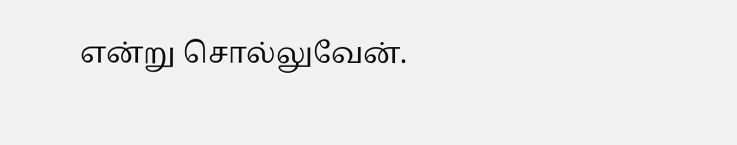என்று சொல்லுவேன்.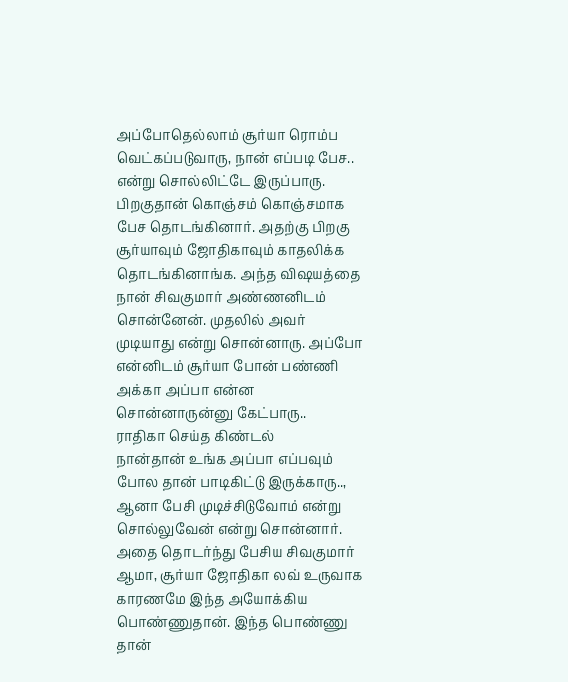அப்போதெல்லாம் சூர்யா ரொம்ப வெட்கப்படுவாரு, நான் எப்படி பேச.. என்று சொல்லிட்டே இருப்பாரு. பிறகுதான் கொஞ்சம் கொஞ்சமாக பேச தொடங்கினார். அதற்கு பிறகு சூர்யாவும் ஜோதிகாவும் காதலிக்க தொடங்கினாங்க. அந்த விஷயத்தை நான் சிவகுமார் அண்ணனிடம் சொன்னேன். முதலில் அவர் முடியாது என்று சொன்னாரு. அப்போ என்னிடம் சூர்யா போன் பண்ணி அக்கா அப்பா என்ன சொன்னாருன்னு கேட்பாரு..
ராதிகா செய்த கிண்டல்
நான்தான் உங்க அப்பா எப்பவும் போல தான் பாடிகிட்டு இருக்காரு.., ஆனா பேசி முடிச்சிடுவோம் என்று சொல்லுவேன் என்று சொன்னார். அதை தொடர்ந்து பேசிய சிவகுமார் ஆமா, சூர்யா ஜோதிகா லவ் உருவாக காரணமே இந்த அயோக்கிய பொண்ணுதான். இந்த பொண்ணு தான்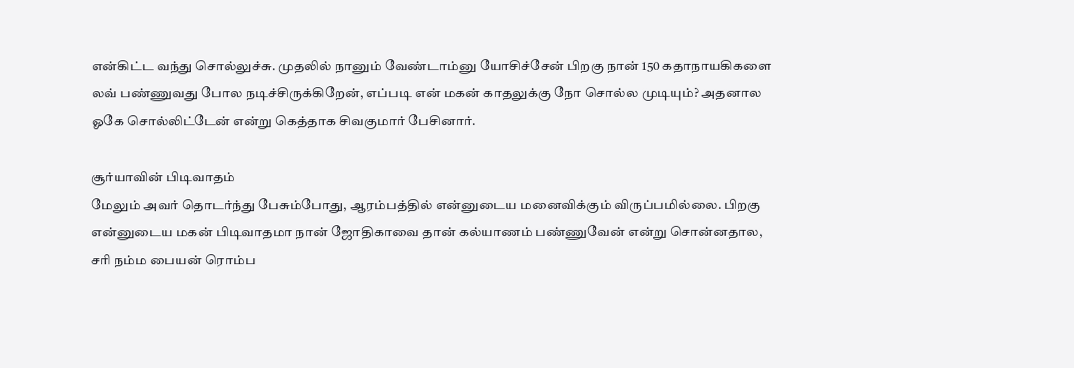என்கிட்ட வந்து சொல்லுச்சு. முதலில் நானும் வேண்டாம்னு யோசிச்சேன் பிறகு நான் 150 கதாநாயகிகளை லவ் பண்ணுவது போல நடிச்சிருக்கிறேன், எப்படி என் மகன் காதலுக்கு நோ சொல்ல முடியும்? அதனால ஓகே சொல்லிட்டேன் என்று கெத்தாக சிவகுமார் பேசினார்.

சூர்யாவின் பிடிவாதம்
மேலும் அவர் தொடர்ந்து பேசும்போது, ஆரம்பத்தில் என்னுடைய மனைவிக்கும் விருப்பமில்லை. பிறகு என்னுடைய மகன் பிடிவாதமா நான் ஜோதிகாவை தான் கல்யாணம் பண்ணுவேன் என்று சொன்னதால, சரி நம்ம பையன் ரொம்ப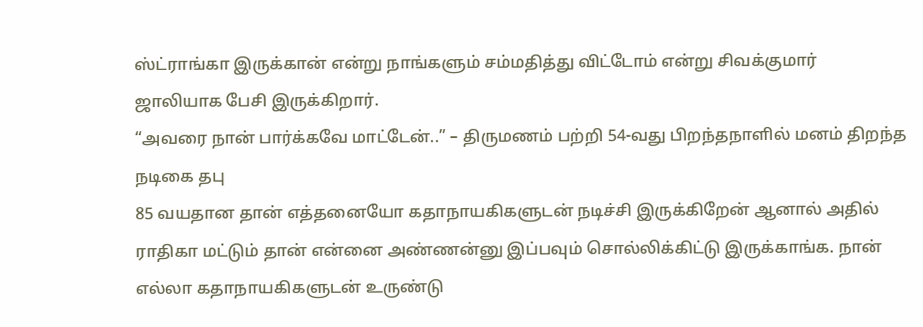ஸ்ட்ராங்கா இருக்கான் என்று நாங்களும் சம்மதித்து விட்டோம் என்று சிவக்குமார் ஜாலியாக பேசி இருக்கிறார்.
“அவரை நான் பார்க்கவே மாட்டேன்..” – திருமணம் பற்றி 54-வது பிறந்தநாளில் மனம் திறந்த நடிகை தபு
85 வயதான தான் எத்தனையோ கதாநாயகிகளுடன் நடிச்சி இருக்கிறேன் ஆனால் அதில் ராதிகா மட்டும் தான் என்னை அண்ணன்னு இப்பவும் சொல்லிக்கிட்டு இருக்காங்க. நான் எல்லா கதாநாயகிகளுடன் உருண்டு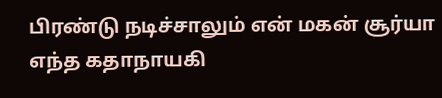பிரண்டு நடிச்சாலும் என் மகன் சூர்யா எந்த கதாநாயகி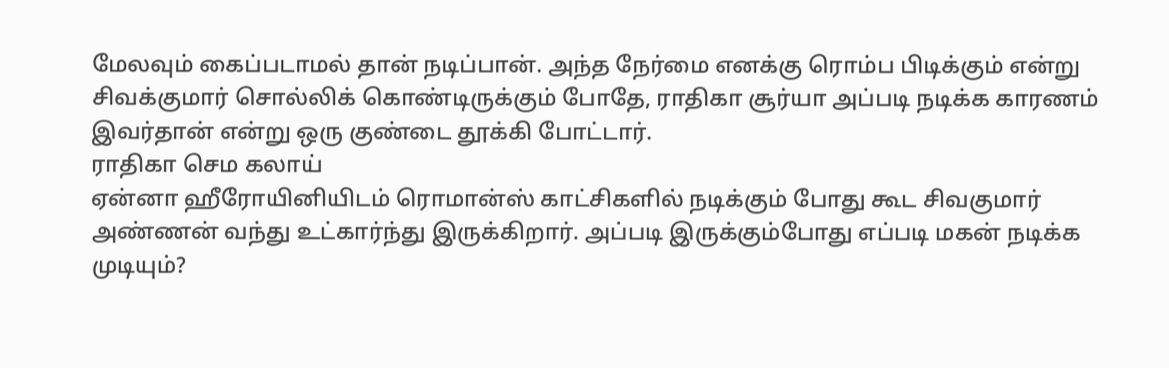மேலவும் கைப்படாமல் தான் நடிப்பான். அந்த நேர்மை எனக்கு ரொம்ப பிடிக்கும் என்று சிவக்குமார் சொல்லிக் கொண்டிருக்கும் போதே, ராதிகா சூர்யா அப்படி நடிக்க காரணம் இவர்தான் என்று ஒரு குண்டை தூக்கி போட்டார்.
ராதிகா செம கலாய்
ஏன்னா ஹீரோயினியிடம் ரொமான்ஸ் காட்சிகளில் நடிக்கும் போது கூட சிவகுமார் அண்ணன் வந்து உட்கார்ந்து இருக்கிறார். அப்படி இருக்கும்போது எப்படி மகன் நடிக்க முடியும்?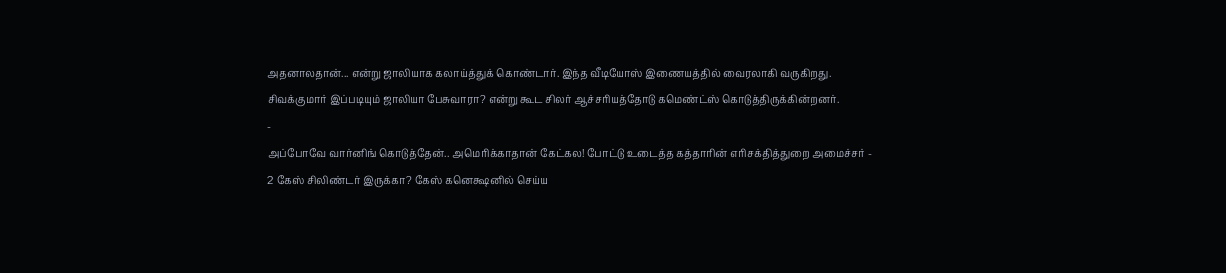அதனாலதான்... என்று ஜாலியாக கலாய்த்துக் கொண்டார். இந்த வீடியோஸ் இணையத்தில் வைரலாகி வருகிறது. சிவக்குமார் இப்படியும் ஜாலியா பேசுவாரா? என்று கூட சிலர் ஆச்சரியத்தோடு கமெண்ட்ஸ் கொடுத்திருக்கின்றனர்.
-
அப்போவே வார்னிங் கொடுத்தேன்.. அமெரிக்காதான் கேட்கல! போட்டு உடைத்த கத்தாரின் எரிசக்தித்துறை அமைச்சர் -
2 கேஸ் சிலிண்டர் இருக்கா? கேஸ் கனெக்ஷனில் செய்ய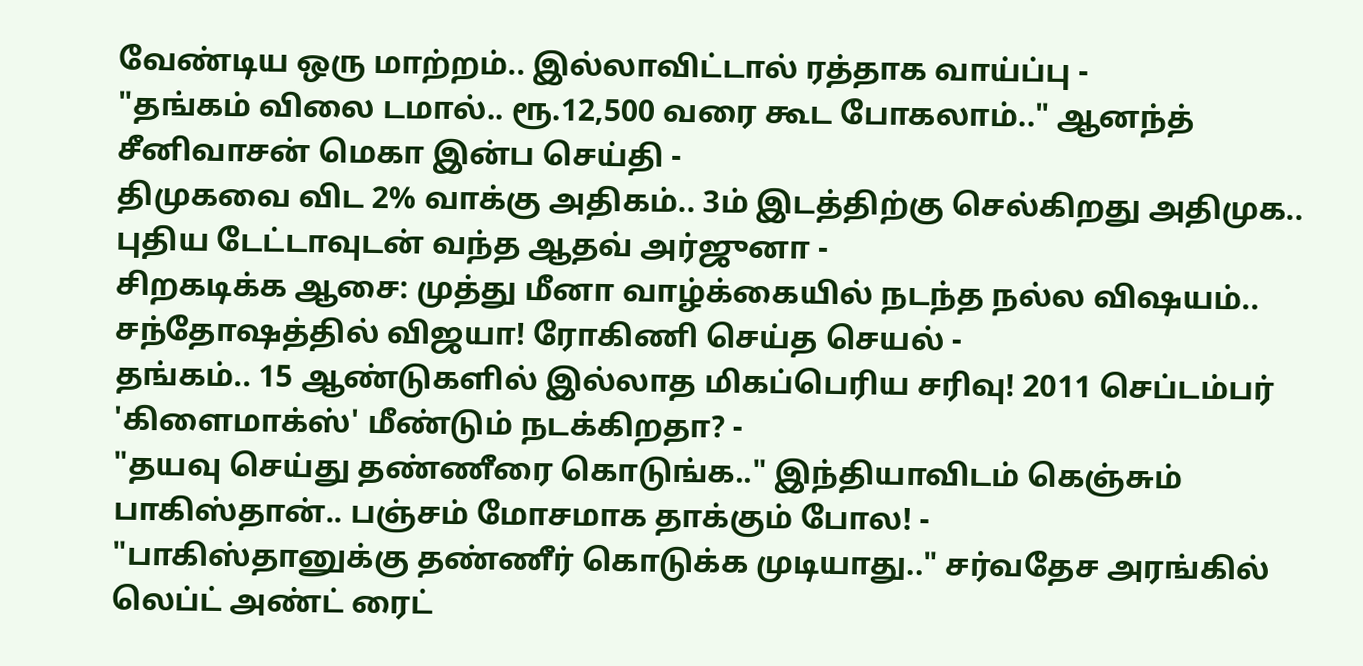வேண்டிய ஒரு மாற்றம்.. இல்லாவிட்டால் ரத்தாக வாய்ப்பு -
"தங்கம் விலை டமால்.. ரூ.12,500 வரை கூட போகலாம்.." ஆனந்த் சீனிவாசன் மெகா இன்ப செய்தி -
திமுகவை விட 2% வாக்கு அதிகம்.. 3ம் இடத்திற்கு செல்கிறது அதிமுக.. புதிய டேட்டாவுடன் வந்த ஆதவ் அர்ஜுனா -
சிறகடிக்க ஆசை: முத்து மீனா வாழ்க்கையில் நடந்த நல்ல விஷயம்.. சந்தோஷத்தில் விஜயா! ரோகிணி செய்த செயல் -
தங்கம்.. 15 ஆண்டுகளில் இல்லாத மிகப்பெரிய சரிவு! 2011 செப்டம்பர் 'கிளைமாக்ஸ்' மீண்டும் நடக்கிறதா? -
"தயவு செய்து தண்ணீரை கொடுங்க.." இந்தியாவிடம் கெஞ்சும் பாகிஸ்தான்.. பஞ்சம் மோசமாக தாக்கும் போல! -
"பாகிஸ்தானுக்கு தண்ணீர் கொடுக்க முடியாது.." சர்வதேச அரங்கில் லெப்ட் அண்ட் ரைட்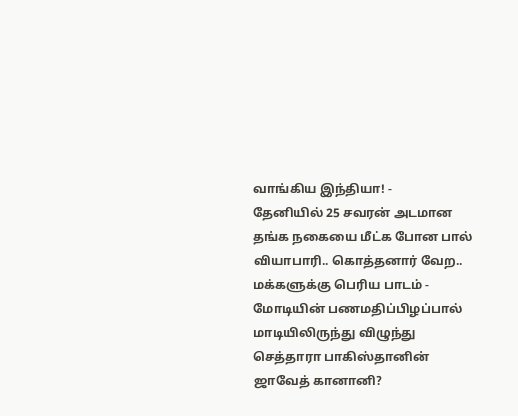வாங்கிய இந்தியா! -
தேனியில் 25 சவரன் அடமான தங்க நகையை மீட்க போன பால் வியாபாரி.. கொத்தனார் வேற.. மக்களுக்கு பெரிய பாடம் -
மோடியின் பணமதிப்பிழப்பால் மாடியிலிருந்து விழுந்து செத்தாரா பாகிஸ்தானின் ஜாவேத் கானானி?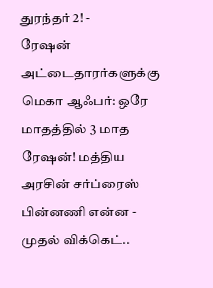துரந்தர் 2! -
ரேஷன் அட்டைதாரர்களுக்கு மெகா ஆஃபர்: ஒரே மாதத்தில் 3 மாத ரேஷன்! மத்திய அரசின் சர்ப்ரைஸ் பின்னணி என்ன -
முதல் விக்கெட்..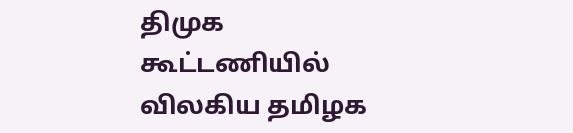திமுக கூட்டணியில் விலகிய தமிழக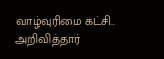வாழ்வுரிமை கட்சி.. அறிவித்தார்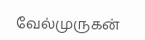வேல்முருகன்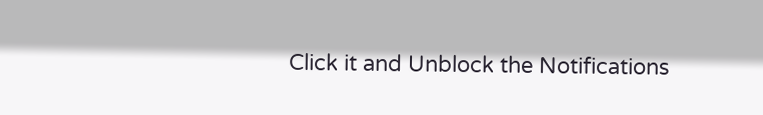Click it and Unblock the Notifications